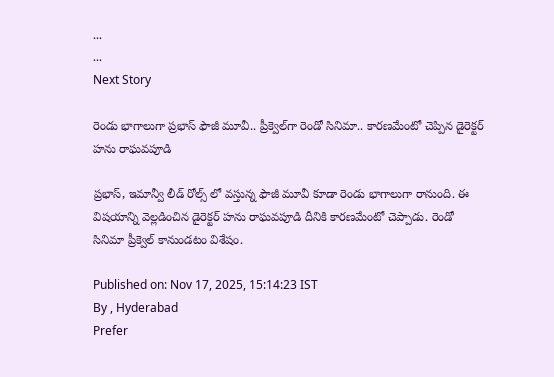...
...
Next Story

రెండు భాగాలుగా ప్రభాస్ ఫౌజీ మూవీ.. ప్రీక్వెల్‌గా రెండో సినిమా.. కారణమేంటో చెప్పిన డైరెక్టర్ హను రాఘవపూడి

ప్రభాస్, ఇమాన్వీ లీడ్ రోల్స్ లో వస్తున్న ఫౌజీ మూవీ కూడా రెండు భాగాలుగా రానుంది. ఈ విషయాన్ని వెల్లడించిన డైరెక్టర్ హను రాఘవపూడి దీనికి కారణమేంటో చెప్పాడు. రెండో సినిమా ప్రీక్వెల్ కానుండటం విశేషం.

Published on: Nov 17, 2025, 15:14:23 IST
By , Hyderabad
Prefer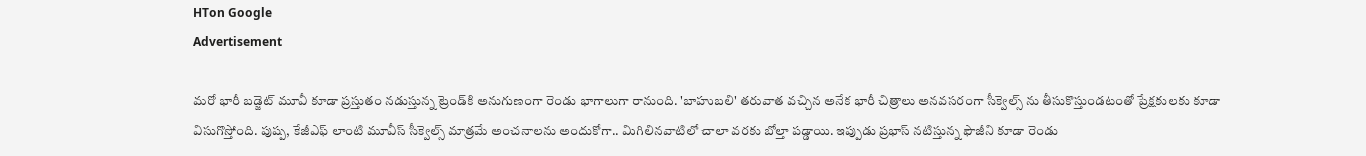HTon Google
Advertisement

మరో భారీ బడ్జెట్ మూవీ కూడా ప్రస్తుతం నడుస్తున్న ట్రెండ్‌కి అనుగుణంగా రెండు భాగాలుగా రానుంది. 'బాహుబలి' తరువాత వచ్చిన అనేక భారీ చిత్రాలు అనవసరంగా సీక్వెల్స్ ను తీసుకొస్తుండటంతో ప్రేక్షకులకు కూడా విసుగొస్తోంది. పుష్ప, కేజీఎఫ్ లాంటి మూవీస్ సీక్వెల్స్ మాత్రమే అంచనాలను అందుకోగా.. మిగిలినవాటిలో చాలా వరకు బోల్తా పడ్డాయి. ఇప్పుడు ప్రభాస్ నటిస్తున్న ఫౌజీని కూడా రెండు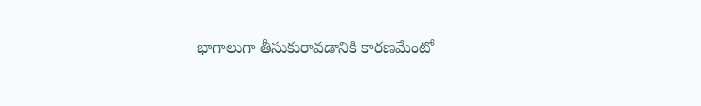భాగాలుగా తీసుకురావడానికి కారణమేంటో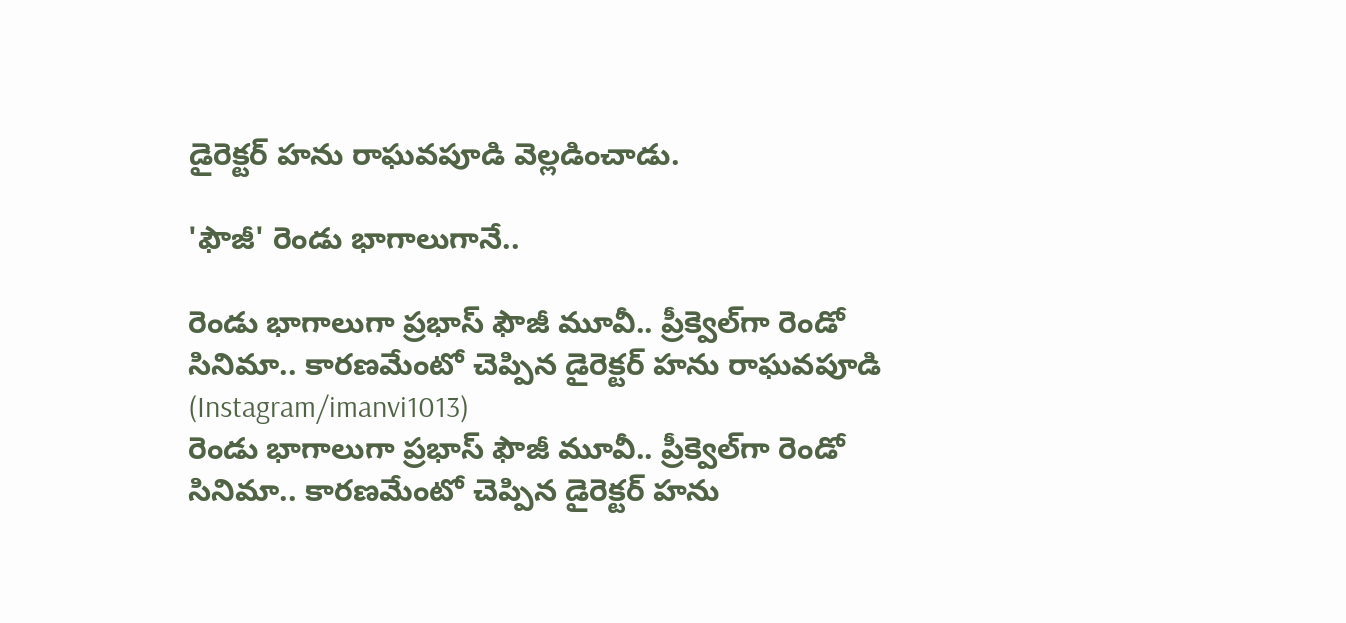డైరెక్టర్ హను రాఘవపూడి వెల్లడించాడు.

'ఫౌజీ' రెండు భాగాలుగానే..

రెండు భాగాలుగా ప్రభాస్ ఫౌజీ మూవీ.. ప్రీక్వెల్‌గా రెండో సినిమా.. కారణమేంటో చెప్పిన డైరెక్టర్ హను రాఘవపూడి (Instagram/imanvi1013)
రెండు భాగాలుగా ప్రభాస్ ఫౌజీ మూవీ.. ప్రీక్వెల్‌గా రెండో సినిమా.. కారణమేంటో చెప్పిన డైరెక్టర్ హను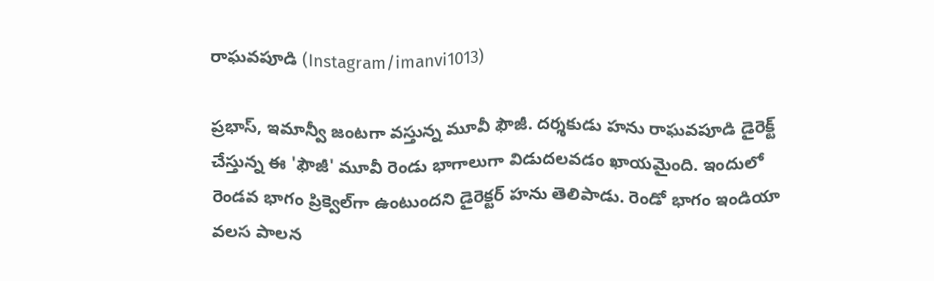రాఘవపూడి (Instagram/imanvi1013)

ప్రభాస్, ఇమాన్వీ జంటగా వస్తున్న మూవీ ఫౌజీ. దర్శకుడు హను రాఘవపూడి డైరెక్ట్ చేస్తున్న ఈ 'ఫౌజీ' మూవీ రెండు భాగాలుగా విడుదలవడం ఖాయమైంది. ఇందులో రెండవ భాగం ప్రిక్వెల్‌గా ఉంటుందని డైరెక్టర్ హను తెలిపాడు. రెండో భాగం ఇండియా వలస పాలన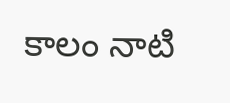కాలం నాటి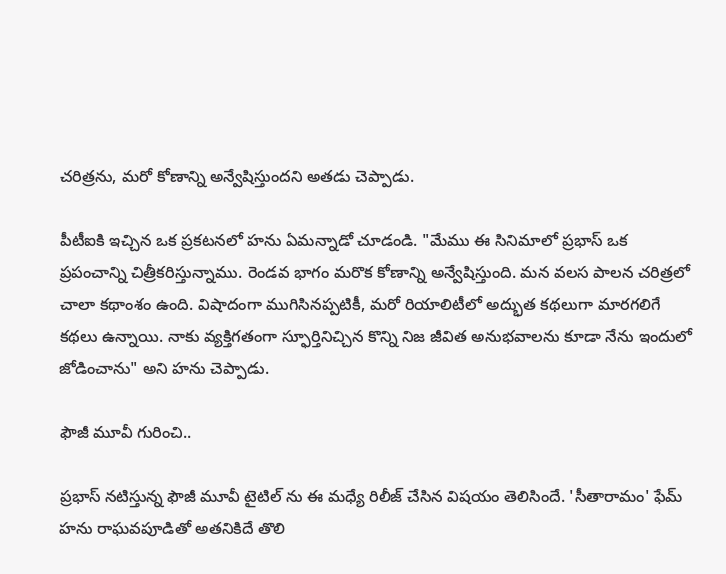చరిత్రను, మరో కోణాన్ని అన్వేషిస్తుందని అతడు చెప్పాడు.

పీటీఐకి ఇచ్చిన ఒక ప్రకటనలో హను ఏమన్నాడో చూడండి. "మేము ఈ సినిమాలో ప్రభాస్ ఒక ప్రపంచాన్ని చిత్రీకరిస్తున్నాము. రెండవ భాగం మరొక కోణాన్ని అన్వేషిస్తుంది. మన వలస పాలన చరిత్రలో చాలా కథాంశం ఉంది. విషాదంగా ముగిసినప్పటికీ, మరో రియాలిటీలో అద్భుత కథలుగా మారగలిగే కథలు ఉన్నాయి. నాకు వ్యక్తిగతంగా స్ఫూర్తినిచ్చిన కొన్ని నిజ జీవిత అనుభవాలను కూడా నేను ఇందులో జోడించాను" అని హను చెప్పాడు.

ఫౌజీ మూవీ గురించి..

ప్రభాస్ నటిస్తున్న ఫౌజీ మూవీ టైటిల్ ను ఈ మధ్యే రిలీజ్ చేసిన విషయం తెలిసిందే. 'సీతారామం' ఫేమ్ హను రాఘవపూడితో అతనికిదే తొలి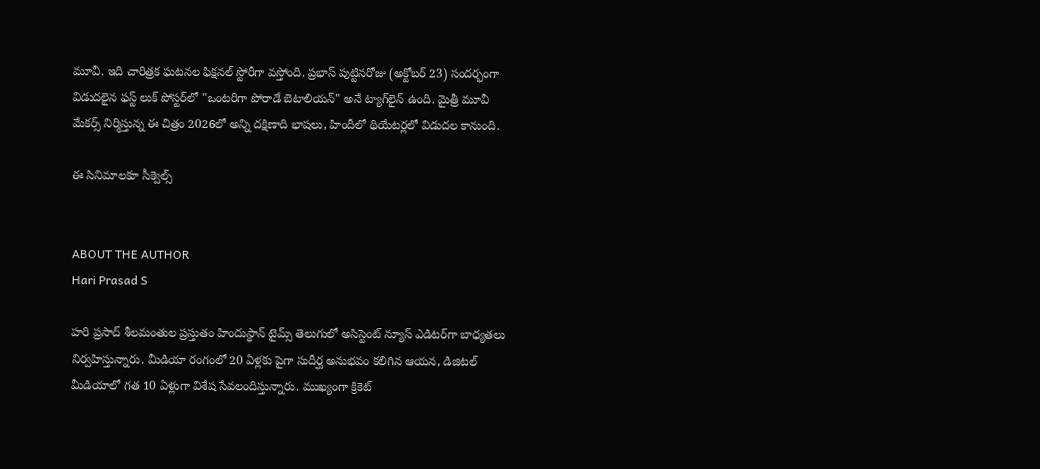మూవీ. ఇది చారిత్రక ఘటనల ఫిక్షనల్ స్టోరీగా వస్తోంది. ప్రభాస్ పుట్టినరోజు (అక్టోబర్ 23) సందర్భంగా విడుదలైన ఫస్ట్ లుక్ పోస్టర్‌లో "ఒంటరిగా పోరాడే బెటాలియన్" అనే ట్యాగ్‌లైన్ ఉంది. మైత్రీ మూవీ మేకర్స్ నిర్మిస్తున్న ఈ చిత్రం 2026లో అన్ని దక్షిణాది భాషలు, హిందీలో థియేటర్లలో విడుదల కానుంది.

ఈ సినిమాలకూ సీక్వెల్స్


ABOUT THE AUTHOR
Hari Prasad S

హరి ప్రసాద్ శీలమంతుల ప్రస్తుతం హిందుస్థాన్ టైమ్స్ తెలుగులో అసిస్టెంట్ న్యూస్ ఎడిటర్‌గా బాధ్యతలు నిర్వహిస్తున్నారు. మీడియా రంగంలో 20 ఏళ్లకు పైగా సుదీర్ఘ అనుభవం కలిగిన ఆయన, డిజిటల్ మీడియాలో గత 10 ఏళ్లుగా విశేష సేవలందిస్తున్నారు. ముఖ్యంగా క్రికెట్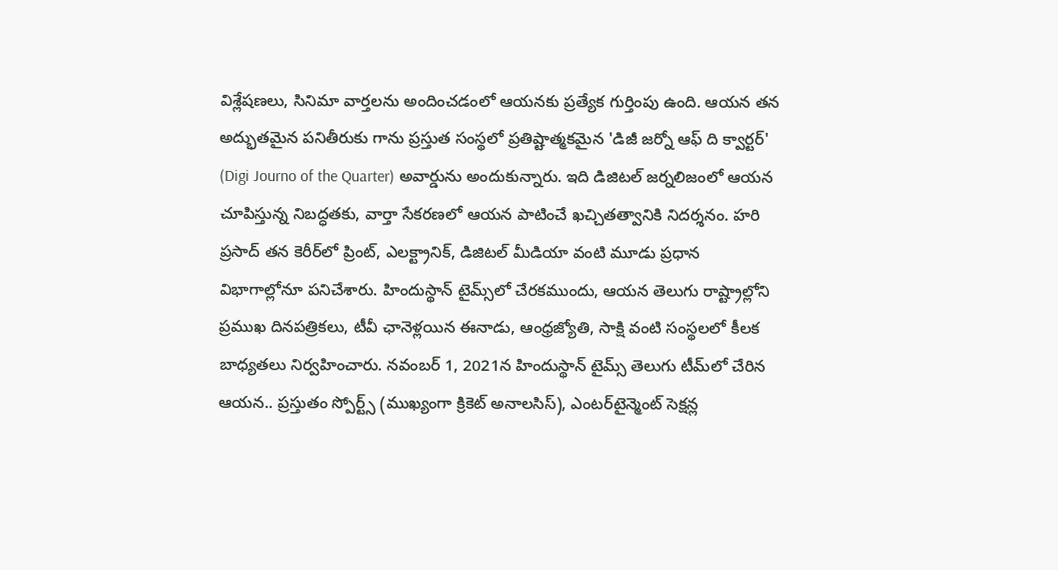విశ్లేషణలు, సినిమా వార్తలను అందించడంలో ఆయనకు ప్రత్యేక గుర్తింపు ఉంది. ఆయన తన అద్భుతమైన పనితీరుకు గాను ప్రస్తుత సంస్థలో ప్రతిష్టాత్మకమైన 'డిజీ జర్నో ఆఫ్ ది క్వార్టర్' (Digi Journo of the Quarter) అవార్డును అందుకున్నారు. ఇది డిజిటల్ జర్నలిజంలో ఆయన చూపిస్తున్న నిబద్ధతకు, వార్తా సేకరణలో ఆయన పాటించే ఖచ్చితత్వానికి నిదర్శనం. హరి ప్రసాద్ తన కెరీర్‌లో ప్రింట్, ఎలక్ట్రానిక్, డిజిటల్ మీడియా వంటి మూడు ప్రధాన విభాగాల్లోనూ పనిచేశారు. హిందుస్థాన్ టైమ్స్‌లో చేరకముందు, ఆయన తెలుగు రాష్ట్రాల్లోని ప్రముఖ దినపత్రికలు, టీవీ ఛానెళ్లయిన ఈనాడు, ఆంధ్రజ్యోతి, సాక్షి వంటి సంస్థలలో కీలక బాధ్యతలు నిర్వహించారు. నవంబర్ 1, 2021న హిందుస్థాన్ టైమ్స్ తెలుగు టీమ్‌లో చేరిన ఆయన.. ప్రస్తుతం స్పోర్ట్స్ (ముఖ్యంగా క్రికెట్ అనాలసిస్), ఎంటర్‌టైన్మెంట్ సెక్షన్ల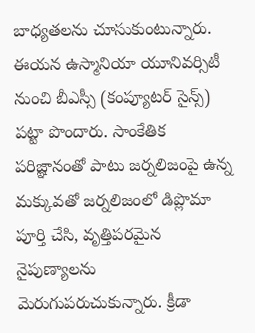బాధ్యతలను చూసుకుంటున్నారు. ఈయన ఉస్మానియా యూనివర్సిటీ నుంచి బీఎస్సీ (కంప్యూటర్ సైన్స్) పట్టా పొందారు. సాంకేతిక పరిజ్ఞానంతో పాటు జర్నలిజంపై ఉన్న మక్కువతో జర్నలిజంలో డిప్లొమా పూర్తి చేసి, వృత్తిపరమైన నైపుణ్యాలను మెరుగుపరుచుకున్నారు. క్రీడా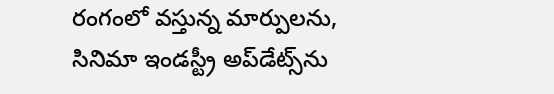రంగంలో వస్తున్న మార్పులను, సినిమా ఇండస్ట్రీ అప్‌డేట్స్‌ను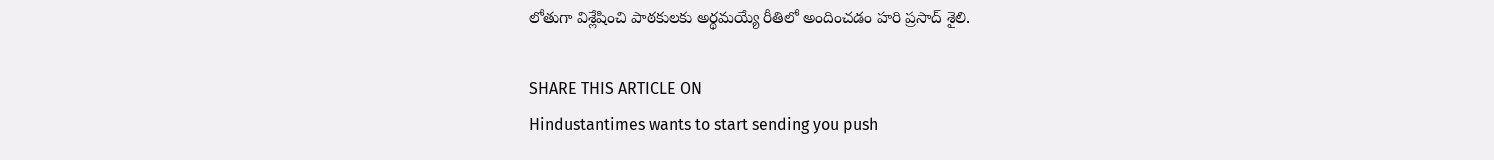లోతుగా విశ్లేషించి పాఠకులకు అర్థమయ్యే రీతిలో అందించడం హరి ప్రసాద్ శైలి.

SHARE THIS ARTICLE ON
Hindustantimes wants to start sending you push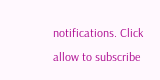notifications. Click allow to subscribe